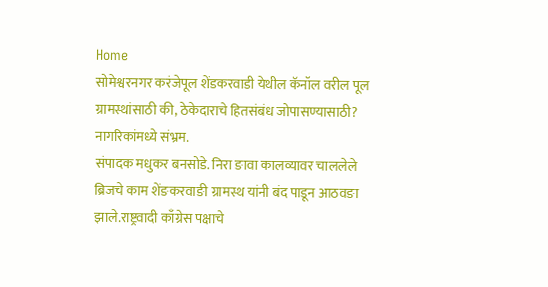Home
सोमेश्वरनगर करंजेपूल शेंडकरवाडी येथील कॅनॉल वरील पूल ग्रामस्थांसाठी की, ठेकेदाराचे हितसंबंध जोपासण्यासाठी? नागरिकांमध्ये संभ्रम.
संपादक मधुकर बनसोडे. निरा ङावा कालव्यावर चाललेले ब्रिजचे काम शेंङकरवाङी ग्रामस्थ यांनी बंद पाडून आठवङा झाले.राष्ट्रवादी काँग्रेस पक्षाचे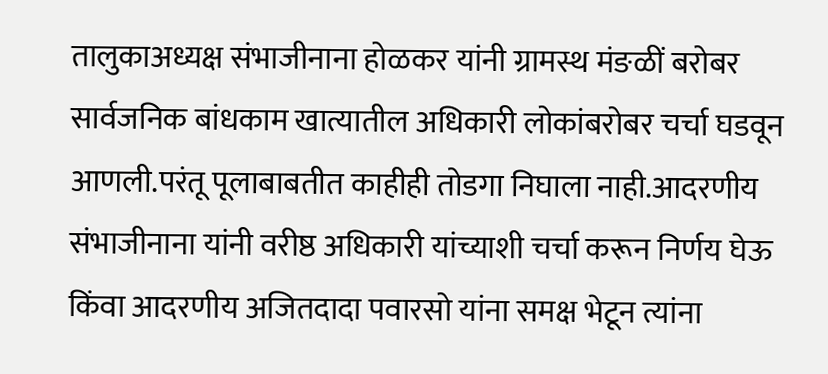तालुकाअध्यक्ष संभाजीनाना होळकर यांनी ग्रामस्थ मंङळीं बरोबर सार्वजनिक बांधकाम खात्यातील अधिकारी लोकांबरोबर चर्चा घडवून आणली.परंतू पूलाबाबतीत काहीही तोडगा निघाला नाही.आदरणीय संभाजीनाना यांनी वरीष्ठ अधिकारी यांच्याशी चर्चा करून निर्णय घेऊ किंवा आदरणीय अजितदादा पवारसो यांना समक्ष भेटून त्यांना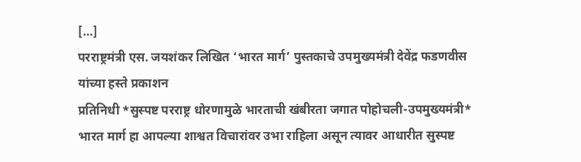[…]
परराष्ट्रमंत्री एस. जयशंकर लिखित ‘भारत मार्ग’ पुस्तकाचे उपमुख्यमंत्री देवेंद्र फडणवीस यांच्या हस्ते प्रकाशन
प्रतिनिधी *सुस्पष्ट परराष्ट्र धोरणामुळे भारताची खंबीरता जगात पोहोचली-उपमुख्यमंत्री* भारत मार्ग हा आपल्या शाश्वत विचारांवर उभा राहिला असून त्यावर आधारीत सुस्पष्ट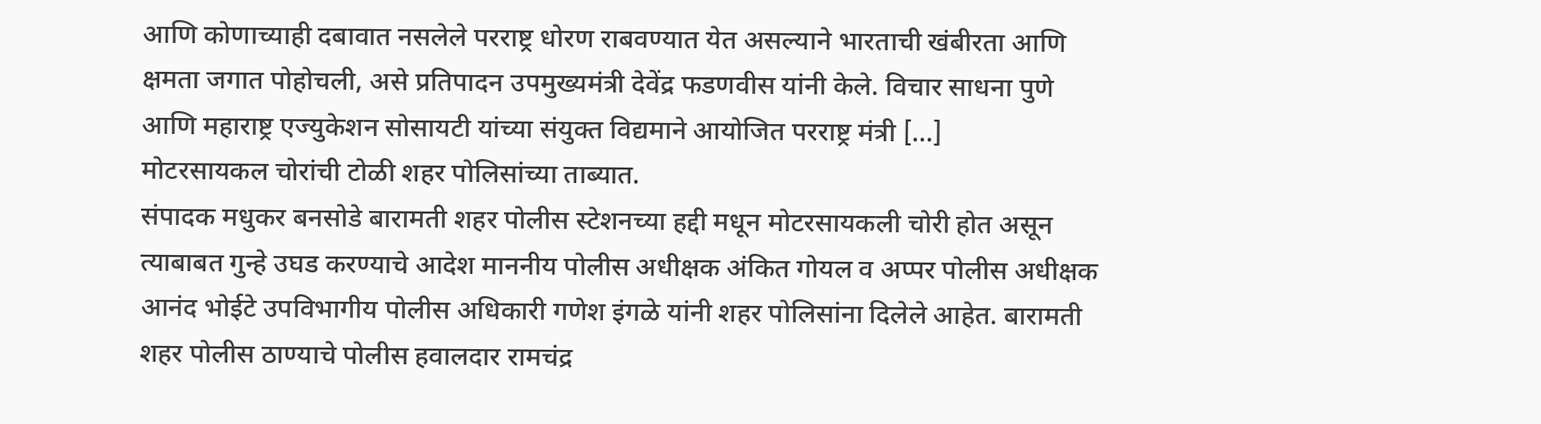आणि कोणाच्याही दबावात नसलेले परराष्ट्र धोरण राबवण्यात येत असल्याने भारताची खंबीरता आणि क्षमता जगात पोहोचली, असे प्रतिपादन उपमुख्यमंत्री देवेंद्र फडणवीस यांनी केले. विचार साधना पुणे आणि महाराष्ट्र एज्युकेशन सोसायटी यांच्या संयुक्त विद्यमाने आयोजित परराष्ट्र मंत्री […]
मोटरसायकल चोरांची टोळी शहर पोलिसांच्या ताब्यात.
संपादक मधुकर बनसोडे बारामती शहर पोलीस स्टेशनच्या हद्दी मधून मोटरसायकली चोरी होत असून त्याबाबत गुन्हे उघड करण्याचे आदेश माननीय पोलीस अधीक्षक अंकित गोयल व अप्पर पोलीस अधीक्षक आनंद भोईटे उपविभागीय पोलीस अधिकारी गणेश इंगळे यांनी शहर पोलिसांना दिलेले आहेत. बारामती शहर पोलीस ठाण्याचे पोलीस हवालदार रामचंद्र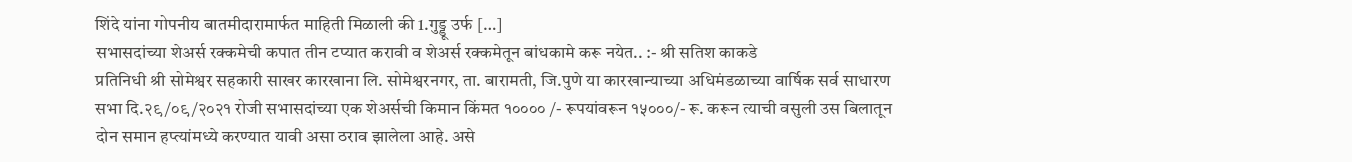शिंदे यांना गोपनीय बातमीदारामार्फत माहिती मिळाली की 1.गुड्डू उर्फ […]
सभासदांच्या शेअर्स रक्कमेची कपात तीन टप्यात करावी व शेअर्स रक्कमेतून बांधकामे करू नयेत.. :- श्री सतिश काकडे
प्रतिनिधी श्री सोमेश्वर सहकारी साखर कारखाना लि. सोमेश्वरनगर, ता. बारामती, जि.पुणे या कारखान्याच्या अधिमंडळाच्या वार्षिक सर्व साधारण सभा दि.२९/०९/२०२१ रोजी सभासदांच्या एक शेअर्सची किमान किंमत १०००० /- रूपयांवरून १५०००/- रू. करून त्याची वसुली उस बिलातून दोन समान हप्त्यांमध्ये करण्यात यावी असा ठराव झालेला आहे. असे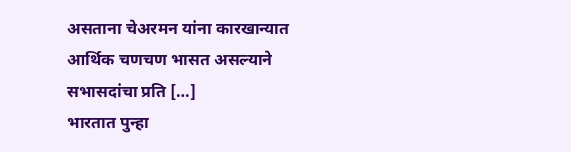असताना चेअरमन यांना कारखान्यात आर्थिक चणचण भासत असल्याने सभासदांचा प्रति […]
भारतात पुन्हा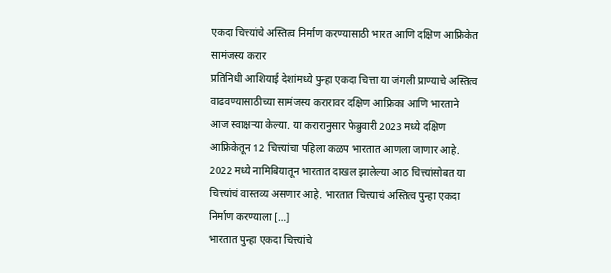एकदा चित्त्यांचे अस्तित्व निर्माण करण्यासाठी भारत आणि दक्षिण आफ्रिकेत सामंजस्य करार
प्रतिनिधी आशियाई देशांमध्ये पुन्हा एकदा चित्ता या जंगली प्राण्याचे अस्तित्व वाढवण्यासाठीच्या सामंजस्य करारावर दक्षिण आफ्रिका आणि भारताने आज स्वाक्षऱ्या केल्या. या करारानुसार फेब्रुवारी 2023 मध्ये दक्षिण आफ्रिकेतून 12 चित्त्यांचा पहिला कळप भारतात आणला जाणार आहे. 2022 मध्ये नामिबियातून भारतात दाखल झालेल्या आठ चित्त्यांसोबत या चित्त्यांचं वास्तव्य असणार आहे. भारतात चित्त्याचं अस्तित्व पुन्हा एकदा निर्माण करण्याला […]
भारतात पुन्हा एकदा चित्त्यांचे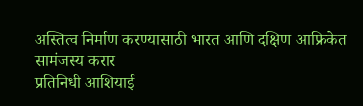अस्तित्व निर्माण करण्यासाठी भारत आणि दक्षिण आफ्रिकेत सामंजस्य करार
प्रतिनिधी आशियाई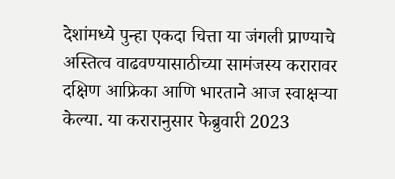देशांमध्ये पुन्हा एकदा चित्ता या जंगली प्राण्याचे अस्तित्व वाढवण्यासाठीच्या सामंजस्य करारावर दक्षिण आफ्रिका आणि भारताने आज स्वाक्षऱ्या केल्या. या करारानुसार फेब्रुवारी 2023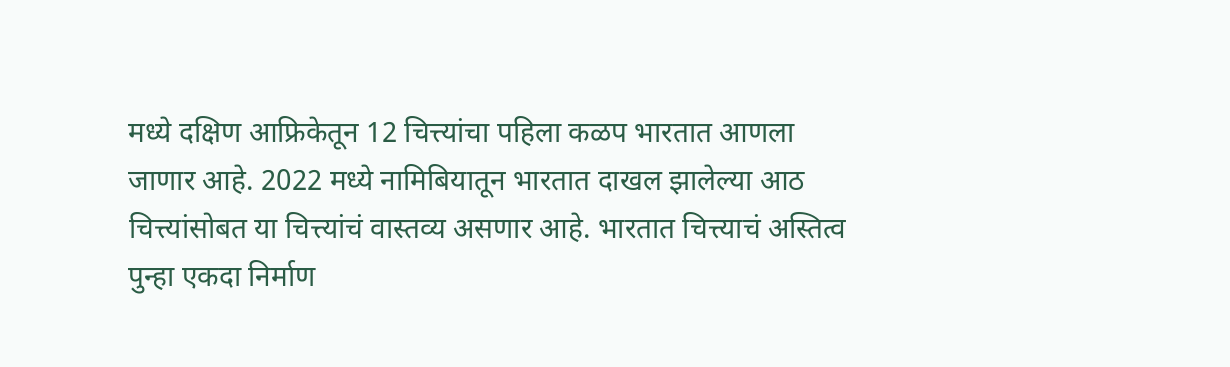मध्ये दक्षिण आफ्रिकेतून 12 चित्त्यांचा पहिला कळप भारतात आणला जाणार आहे. 2022 मध्ये नामिबियातून भारतात दाखल झालेल्या आठ चित्त्यांसोबत या चित्त्यांचं वास्तव्य असणार आहे. भारतात चित्त्याचं अस्तित्व पुन्हा एकदा निर्माण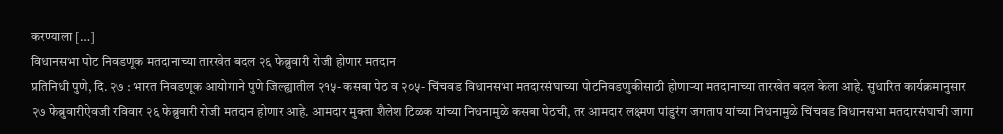करण्याला […]
विधानसभा पोट निवडणूक मतदानाच्या तारखेत बदल २६ फेब्रुवारी रोजी होणार मतदान
प्रतिनिधी पुणे, दि. २७ : भारत निवडणूक आयोगाने पुणे जिल्ह्यातील २१५- कसबा पेठ व २०५- चिंचवड विधानसभा मतदारसंघाच्या पोटनिवडणुकीसाठी होणाऱ्या मतदानाच्या तारखेत बदल केला आहे. सुधारित कार्यक्रमानुसार २७ फेब्रुवारीऐवजी रविवार २६ फेब्रुवारी रोजी मतदान होणार आहे. आमदार मुक्ता शैलेश टिळक यांच्या निधनामुळे कसबा पेठची, तर आमदार लक्ष्मण पांडुरंग जगताप यांच्या निधनामुळे चिंचवड विधानसभा मतदारसंघाची जागा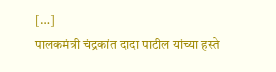[…]
पालकमंत्री चंद्रकांत दादा पाटील यांच्या हस्ते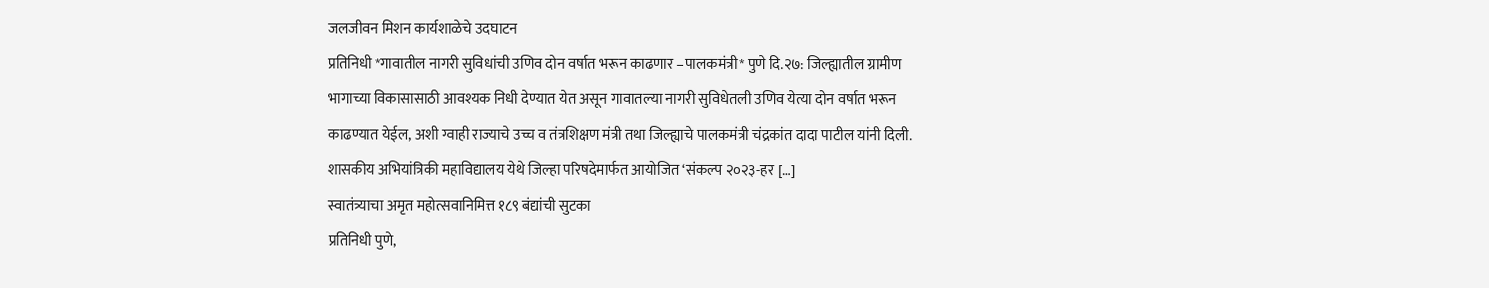जलजीवन मिशन कार्यशाळेचे उदघाटन
प्रतिनिधी *गावातील नागरी सुविधांची उणिव दोन वर्षात भरून काढणार –पालकमंत्री* पुणे दि.२७: जिल्ह्यातील ग्रामीण भागाच्या विकासासाठी आवश्यक निधी देण्यात येत असून गावातल्या नागरी सुविधेतली उणिव येत्या दोन वर्षात भरून काढण्यात येईल, अशी ग्वाही राज्याचे उच्च व तंत्रशिक्षण मंत्री तथा जिल्ह्याचे पालकमंत्री चंद्रकांत दादा पाटील यांनी दिली. शासकीय अभियांत्रिकी महाविद्यालय येथे जिल्हा परिषदेमार्फत आयोजित ‘संकल्प २०२३-हर […]
स्वातंत्र्याचा अमृत महोत्सवानिमित्त १८९ बंद्यांची सुटका
प्रतिनिधी पुणे,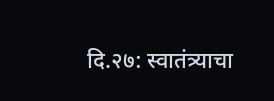दि.२७: स्वातंत्र्याचा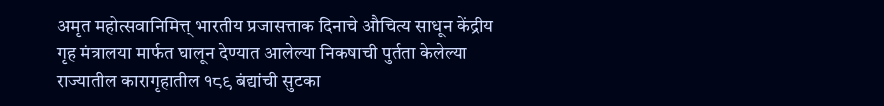अमृत महोत्सवानिमित्त् भारतीय प्रजासत्ताक दिनाचे औचित्य साधून केंद्रीय गृह मंत्रालया मार्फत घालून देण्यात आलेल्या निकषाची पुर्तता केलेल्या राज्यातील कारागृहातील १८९ बंद्यांची सुटका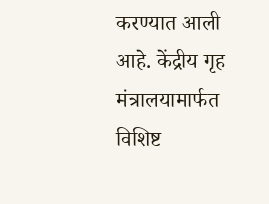करण्यात आली आहे. केंद्रीय गृह मंत्रालयामार्फत विशिष्ट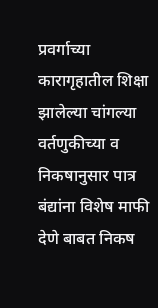प्रवर्गाच्या कारागृहातील शिक्षा झालेल्या चांगल्या वर्तणुकीच्या व निकषानुसार पात्र बंद्यांना विशेष माफी देणे बाबत निकष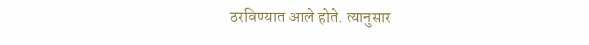ठरविण्यात आले होते. त्यानुसार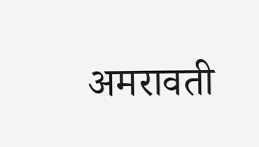अमरावती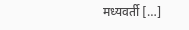मध्यवर्ती […]